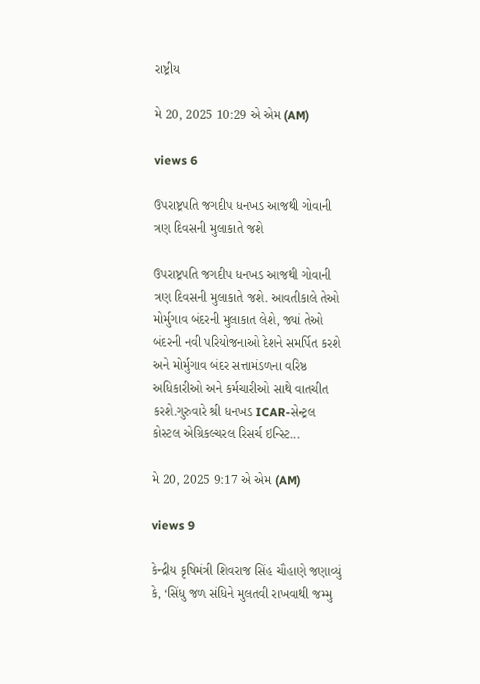રાષ્ટ્રીય

મે 20, 2025 10:29 એ એમ (AM)

views 6

ઉપરાષ્ટ્રપતિ જગદીપ ધનખડ આજથી ગોવાની ત્રણ દિવસની મુલાકાતે જશે

ઉપરાષ્ટ્રપતિ જગદીપ ધનખડ આજથી ગોવાની ત્રણ દિવસની મુલાકાતે જશે. આવતીકાલે તેઓ મોર્મુગાવ બંદરની મુલાકાત લેશે, જ્યાં તેઓ બંદરની નવી પરિયોજનાઓ દેશને સમર્પિત કરશે અને મોર્મુગાવ બંદર સત્તામંડળના વરિષ્ઠ અધિકારીઓ અને કર્મચારીઓ સાથે વાતચીત કરશે.ગુરુવારે શ્રી ધનખડ ICAR-સેન્ટ્રલ કોસ્ટલ એગ્રિકલ્ચરલ રિસર્ચ ઇન્સ્ટિ...

મે 20, 2025 9:17 એ એમ (AM)

views 9

કેન્દ્રીય કૃષિમંત્રી શિવરાજ સિંહ ચૌહાણે જણાવ્યું કે, ‘સિંધુ જળ સંધિને મુલતવી રાખવાથી જમ્મુ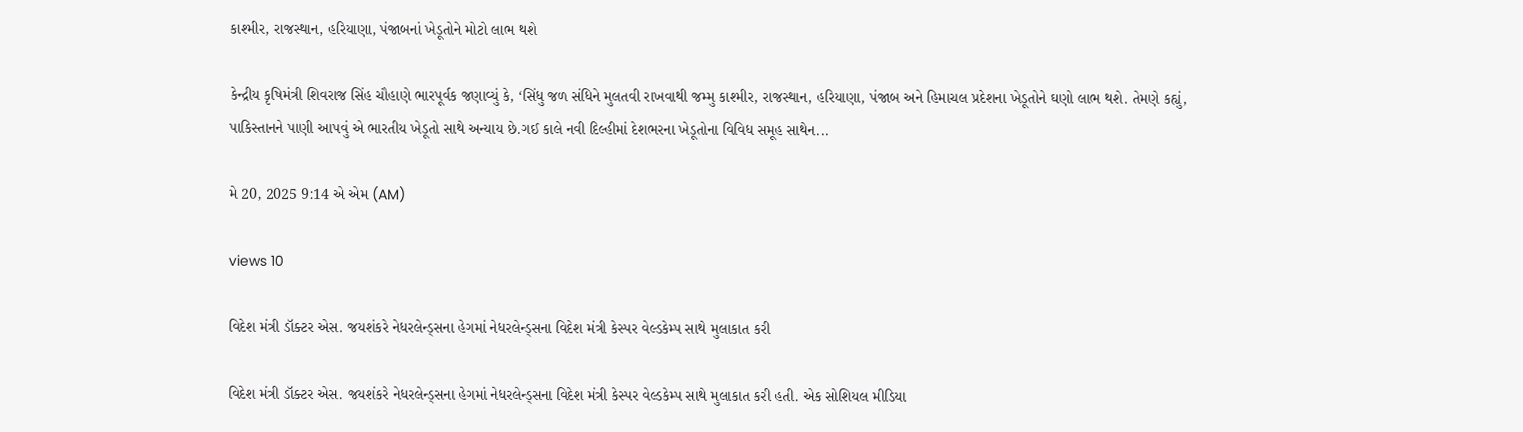કાશ્મીર, રાજસ્થાન, હરિયાણા, પંજાબનાં ખેડૂતોને મોટો લાભ થશે

કેન્દ્રીય કૃષિમંત્રી શિવરાજ સિંહ ચૌહાણે ભારપૂર્વક જણાવ્યું કે, ‘સિંધુ જળ સંધિને મુલતવી રાખવાથી જમ્મુ કાશ્મીર, રાજસ્થાન, હરિયાણા, પંજાબ અને હિમાચલ પ્રદેશના ખેડૂતોને ઘણો લાભ થશે. તેમણે કહ્યું, પાકિસ્તાનને પાણી આપવું એ ભારતીય ખેડૂતો સાથે અન્યાય છે.ગઈ કાલે નવી દિલ્હીમાં દેશભરના ખેડૂતોના વિવિધ સમૂહ સાથેન...

મે 20, 2025 9:14 એ એમ (AM)

views 10

વિદેશ મંત્રી ડૉક્ટર એસ. જયશંકરે નેધરલેન્ડ્સના હેગમાં નેધરલેન્ડ્સના વિદેશ મંત્રી કેસ્પર વેલ્ડકેમ્પ સાથે મુલાકાત કરી

વિદેશ મંત્રી ડૉક્ટર એસ. જયશંકરે નેધરલેન્ડ્સના હેગમાં નેધરલેન્ડ્સના વિદેશ મંત્રી કેસ્પર વેલ્ડકેમ્પ સાથે મુલાકાત કરી હતી. એક સોશિયલ મીડિયા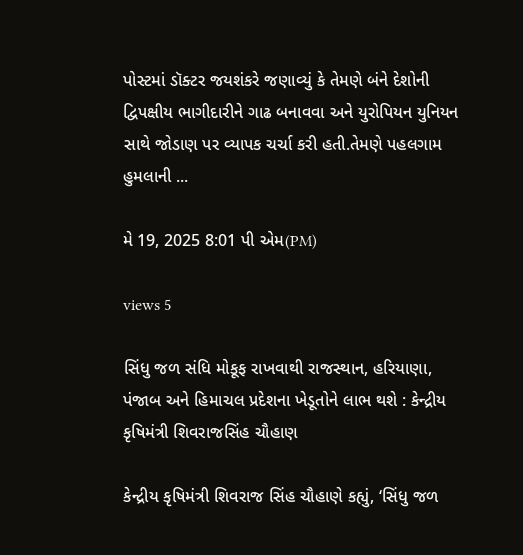પોસ્ટમાં ડૉક્ટર જયશંકરે જણાવ્યું કે તેમણે બંને દેશોની દ્વિપક્ષીય ભાગીદારીને ગાઢ બનાવવા અને યુરોપિયન યુનિયન સાથે જોડાણ પર વ્યાપક ચર્ચા કરી હતી.તેમણે પહલગામ હુમલાની ...

મે 19, 2025 8:01 પી એમ(PM)

views 5

સિંધુ જળ સંધિ મોકૂફ રાખવાથી રાજસ્થાન, હરિયાણા, પંજાબ અને હિમાચલ પ્રદેશના ખેડૂતોને લાભ થશે : કેન્દ્રીય કૃષિમંત્રી શિવરાજસિંહ ચૌહાણ

કેન્દ્રીય કૃષિમંત્રી શિવરાજ સિંહ ચૌહાણે કહ્યું, ‘સિંધુ જળ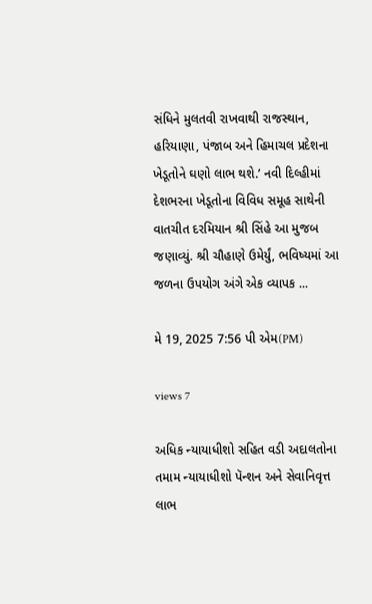સંધિને મુલતવી રાખવાથી રાજસ્થાન, હરિયાણા, પંજાબ અને હિમાચલ પ્રદેશના ખેડૂતોને ઘણો લાભ થશે.’ નવી દિલ્હીમાં દેશભરના ખેડૂતોના વિવિધ સમૂહ સાથેની વાતચીત દરમિયાન શ્રી સિંહે આ મુજબ જણાવ્યું. શ્રી ચૌહાણે ઉમેર્યું, ભવિષ્યમાં આ જળના ઉપયોગ અંગે એક વ્યાપક ...

મે 19, 2025 7:56 પી એમ(PM)

views 7

અધિક ન્યાયાધીશો સહિત વડી અદાલતોના તમામ ન્યાયાધીશો પૅન્શન અને સેવાનિવૃત્ત લાભ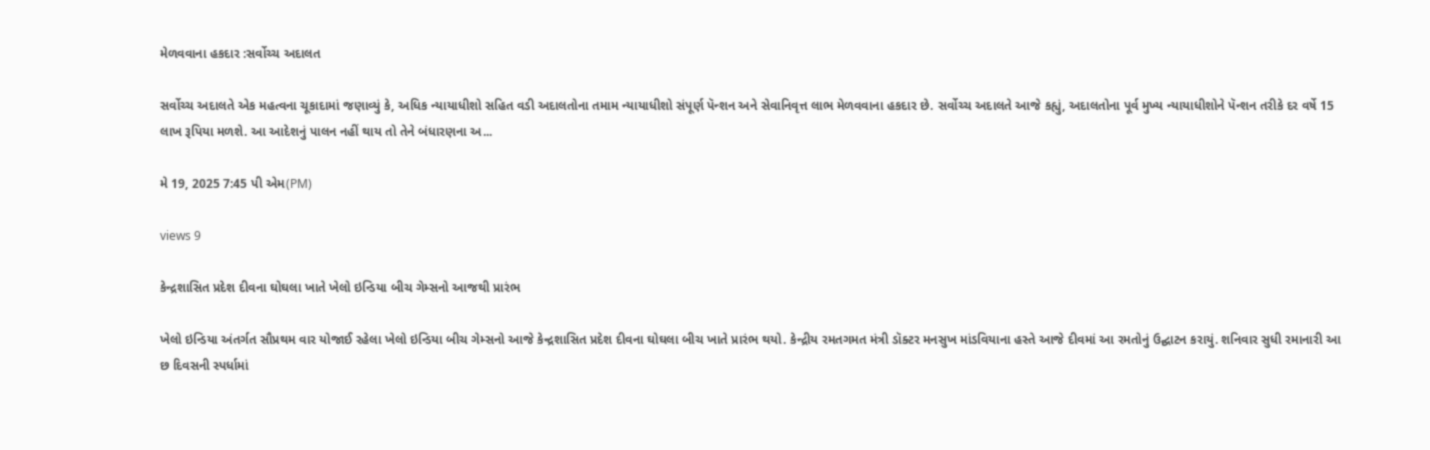મેળવવાના હકદાર :સર્વોચ્ચ અદાલત

સર્વોચ્ચ અદાલતે એક મહત્વના ચૂકાદામાં જણાવ્યું કે, અધિક ન્યાયાધીશો સહિત વડી અદાલતોના તમામ ન્યાયાધીશો સંપૂર્ણ પૅન્શન અને સેવાનિવૃત્ત લાભ મેળવવાના હકદાર છે. સર્વોચ્ચ અદાલતે આજે કહ્યું, અદાલતોના પૂર્વ મુખ્ય ન્યાયાધીશોને પૅન્શન તરીકે દર વર્ષે 15 લાખ રૂપિયા મળશે. આ આદેશનું પાલન નહીં થાય તો તેને બંધારણના અ...

મે 19, 2025 7:45 પી એમ(PM)

views 9

કેન્દ્રશાસિત પ્રદેશ દીવના ઘોઘલા ખાતે ખેલો ઇન્ડિયા બીચ ગેમ્સનો આજથી પ્રારંભ

ખેલો ઇન્ડિયા અંતર્ગત સૌપ્રથમ વાર યોજાઈ રહેલા ખેલો ઇન્ડિયા બીચ ગેમ્સનો આજે કેન્દ્રશાસિત પ્રદેશ દીવના ઘોઘલા બીચ ખાતે પ્રારંભ થયો. કેન્દ્રીય રમતગમત મંત્રી ડૉક્ટર મનસુખ માંડવિયાના હસ્તે આજે દીવમાં આ રમતોનું ઉદ્ઘાટન કરાયું. શનિવાર સુધી રમાનારી આ છ દિવસની સ્પર્ધામાં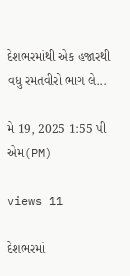દેશભરમાંથી એક હજારથી વધુ રમતવીરો ભાગ લે...

મે 19, 2025 1:55 પી એમ(PM)

views 11

દેશભરમાં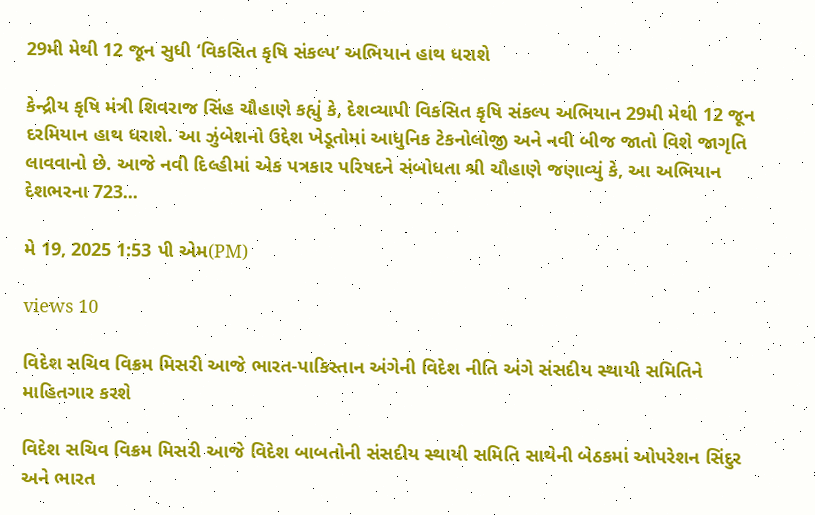29મી મેથી 12 જૂન સુધી ‘વિકસિત કૃષિ સંકલ્પ’ અભિયાન હાથ ધરાશે

કેન્દ્રીય કૃષિ મંત્રી શિવરાજ સિંહ ચૌહાણે કહ્યું કે, દેશવ્યાપી વિકસિત કૃષિ સંકલ્પ અભિયાન 29મી મેથી 12 જૂન દરમિયાન હાથ ધરાશે. આ ઝુંબેશનો ઉદ્દેશ ખેડૂતોમાં આધુનિક ટેકનોલોજી અને નવી બીજ જાતો વિશે જાગૃતિ લાવવાનો છે. આજે નવી દિલ્હીમાં એક પત્રકાર પરિષદને સંબોધતા શ્રી ચૌહાણે જણાવ્યું કે, આ અભિયાન દેશભરના 723...

મે 19, 2025 1:53 પી એમ(PM)

views 10

વિદેશ સચિવ વિક્રમ મિસરી આજે ભારત-પાકિસ્તાન અંગેની વિદેશ નીતિ અંગે સંસદીય સ્થાયી સમિતિને માહિતગાર કરશે

વિદેશ સચિવ વિક્રમ મિસરી આજે વિદેશ બાબતોની સંસદીય સ્થાયી સમિતિ સાથેની બેઠકમાં ઓપરેશન સિંદુર અને ભારત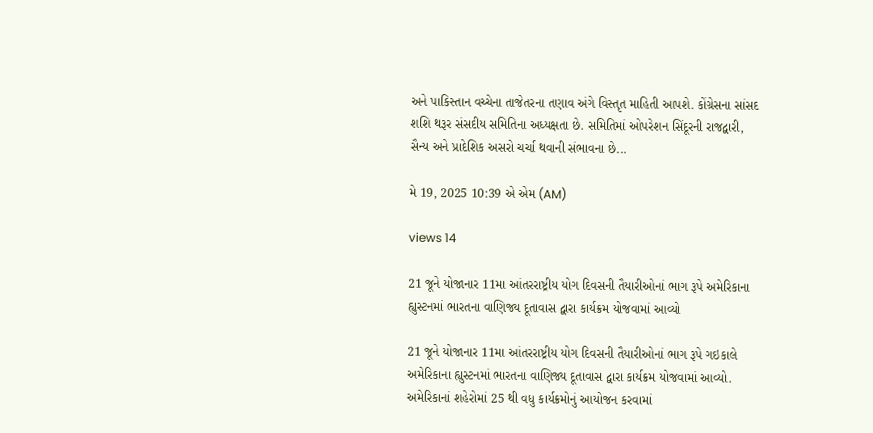અને પાકિસ્તાન વચ્ચેના તાજેતરના તણાવ અંગે વિસ્તૃત માહિતી આપશે. કોંગ્રેસના સાંસદ શશિ થરૂર સંસદીય સમિતિના અધ્યક્ષતા છે. સમિતિમાં ઓપરેશન સિંદૂરની રાજદ્વારી, સૈન્ય અને પ્રાદેશિક અસરો ચર્ચા થવાની સંભાવના છે...

મે 19, 2025 10:39 એ એમ (AM)

views 14

21 જૂને યોજાનાર 11મા આંતરરાષ્ટ્રીય યોગ દિવસની તૈયારીઓનાં ભાગ રૂપે અમેરિકાના હ્યુસ્ટનમાં ભારતના વાણિજ્ય દૂતાવાસ દ્વારા કાર્યક્રમ યોજવામાં આવ્યો

21 જૂને યોજાનાર 11મા આંતરરાષ્ટ્રીય યોગ દિવસની તૈયારીઓનાં ભાગ રૂપે ગઇકાલે અમેરિકાના હ્યુસ્ટનમાં ભારતના વાણિજ્ય દૂતાવાસ દ્વારા કાર્યક્રમ યોજવામાં આવ્યો. અમેરિકાનાં શહેરોમાં 25 થી વધુ કાર્યક્રમોનું આયોજન કરવામાં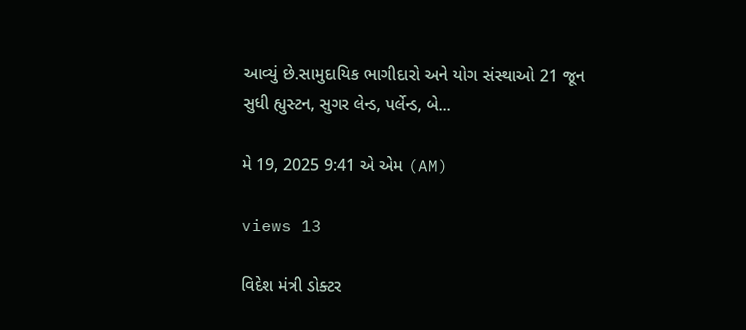આવ્યું છે.સામુદાયિક ભાગીદારો અને યોગ સંસ્થાઓ 21 જૂન સુધી હ્યુસ્ટન, સુગર લેન્ડ, પર્લેન્ડ, બે...

મે 19, 2025 9:41 એ એમ (AM)

views 13

વિદેશ મંત્રી ડોક્ટર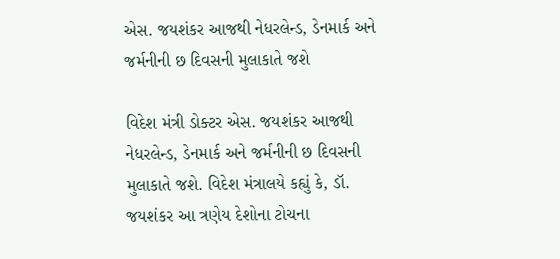એસ. જયશંકર આજથી નેધરલેન્ડ, ડેનમાર્ક અને જર્મનીની છ દિવસની મુલાકાતે જશે

વિદેશ મંત્રી ડોક્ટર એસ. જયશંકર આજથી નેધરલેન્ડ, ડેનમાર્ક અને જર્મનીની છ દિવસની મુલાકાતે જશે. વિદેશ મંત્રાલયે કહ્યું કે, ડૉ. જયશંકર આ ત્રણેય દેશોના ટોચના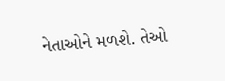નેતાઓને મળશે. તેઓ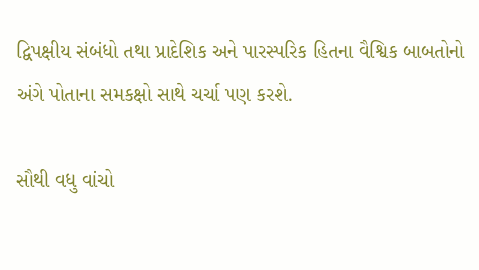દ્વિપક્ષીય સંબંધો તથા પ્રાદેશિક અને પારસ્પરિક હિતના વૈશ્વિક બાબતોનો અંગે પોતાના સમકક્ષો સાથે ચર્ચા પણ કરશે.

સૌથી વધુ વાંચો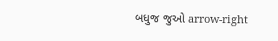બધુજ જુઓ arrow-right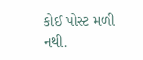કોઈ પોસ્ટ મળી નથી.